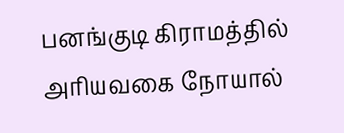பனங்குடி கிராமத்தில் அரியவகை நோயால்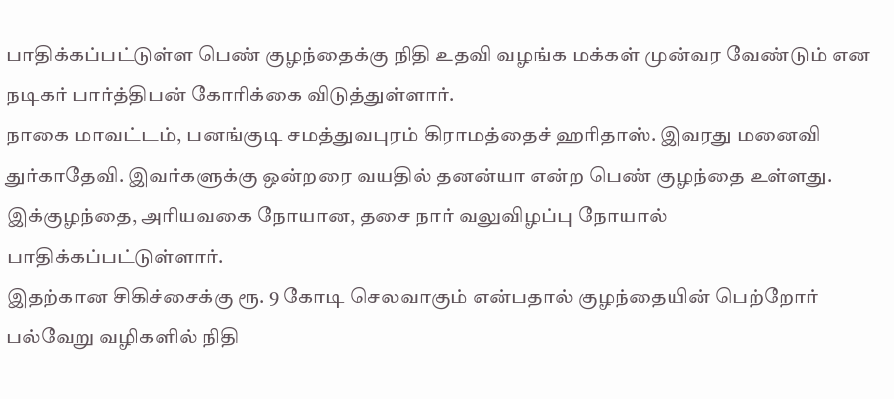பாதிக்கப்பட்டுள்ள பெண் குழந்தைக்கு நிதி உதவி வழங்க மக்கள் முன்வர வேண்டும் என நடிகர் பார்த்திபன் கோரிக்கை விடுத்துள்ளார்.
நாகை மாவட்டம், பனங்குடி சமத்துவபுரம் கிராமத்தைச் ஹரிதாஸ். இவரது மனைவி துர்காதேவி. இவர்களுக்கு ஒன்றரை வயதில் தனன்யா என்ற பெண் குழந்தை உள்ளது. இக்குழந்தை, அரியவகை நோயான, தசை நார் வலுவிழப்பு நோயால் பாதிக்கப்பட்டுள்ளார்.
இதற்கான சிகிச்சைக்கு ரூ. 9 கோடி செலவாகும் என்பதால் குழந்தையின் பெற்றோர் பல்வேறு வழிகளில் நிதி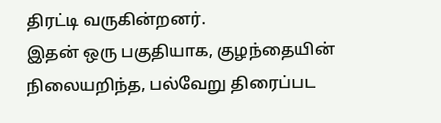திரட்டி வருகின்றனர்.
இதன் ஒரு பகுதியாக, குழந்தையின் நிலையறிந்த, பல்வேறு திரைப்பட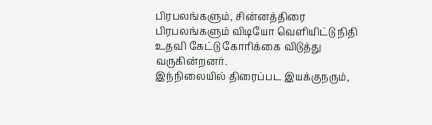பிரபலங்களும், சின்னத்திரை பிரபலங்களும் விடியோ வெளியிட்டு நிதி உதவி கேட்டு கோரிக்கை விடுத்து வருகின்றனர்.
இந்நிலையில் திரைப்பட இயக்குநரும்,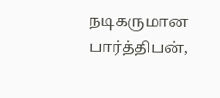நடிகருமான பார்த்திபன்,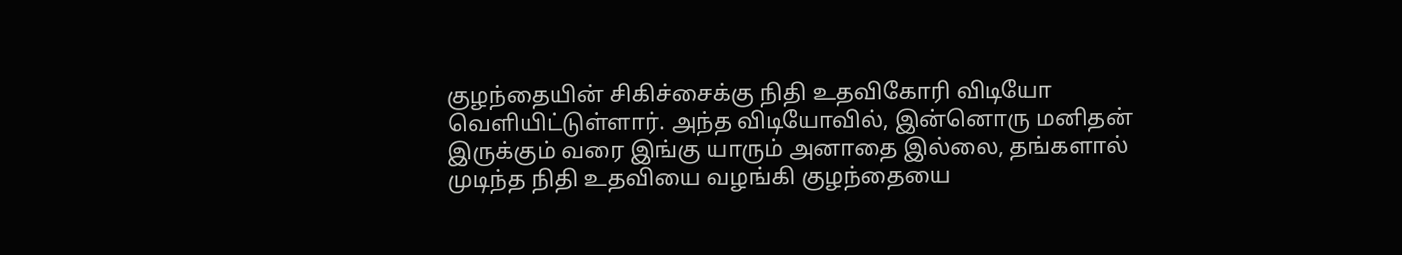குழந்தையின் சிகிச்சைக்கு நிதி உதவிகோரி விடியோ வெளியிட்டுள்ளார். அந்த விடியோவில், இன்னொரு மனிதன் இருக்கும் வரை இங்கு யாரும் அனாதை இல்லை, தங்களால் முடிந்த நிதி உதவியை வழங்கி குழந்தையை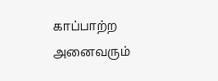காப்பாற்ற அனைவரும்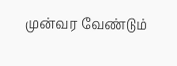முன்வர வேண்டும்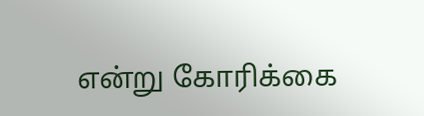என்று கோரிக்கை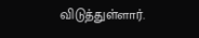விடுத்துள்ளார்.